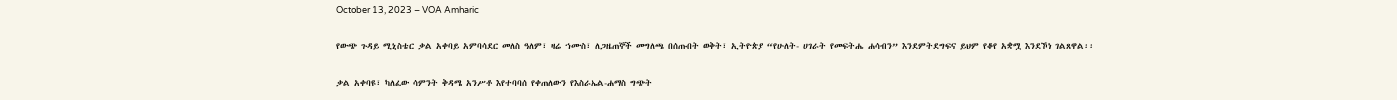October 13, 2023 – VOA Amharic

የውጭ ጉዳይ ሚኒስቴር ቃል አቀባይ አምባሳደር መለስ ዓለም፣ ዛሬ ኀሙስ፣ ለጋዜጠኞች መግለጫ በሰጡበት ወቅት፣ ኢትዮጵያ “የሁለት- ሀገራት የመፍትሔ ሐሳብን” እንደምትደግፍና ይህም የቆየ አቋሟ እንደኾነ ገልጸዋል፡፡

ቃል አቀባዩ፣ ካለፈው ሳምንት ቅዳሜ አንሥቶ እየተባባሰ የቀጠለውን የእስራኤል-ሐማስ ግጭት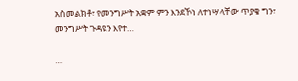አስመልክቶ፣ የመንግሥት አቋም ምን እንደኾነ ለተነሣላቸው ጥያቄ ግን፣ መንግሥት ጉዳዩን እየተ…

…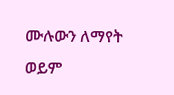ሙሉውን ለማየት ወይም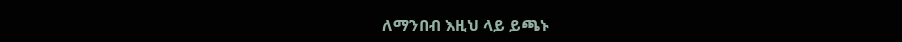ለማንበብ እዚህ ላይ ይጫኑ